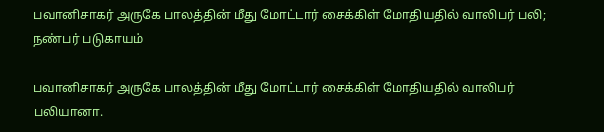பவானிசாகர் அருகே பாலத்தின் மீது மோட்டார் சைக்கிள் மோதியதில் வாலிபர் பலி; நண்பர் படுகாயம்

பவானிசாகர் அருகே பாலத்தின் மீது மோட்டார் சைக்கிள் மோதியதில் வாலிபர் பலியானா.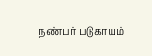நண்பர் படுகாயம்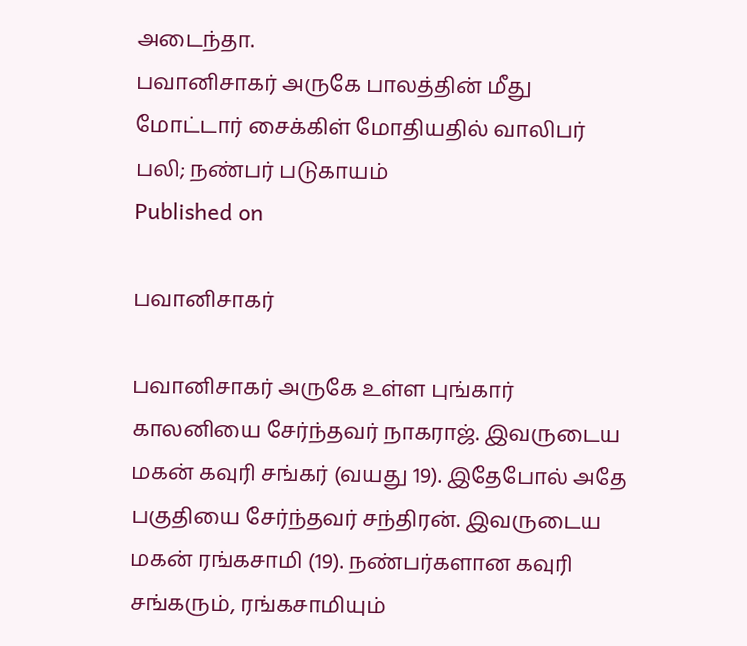அடைந்தா.
பவானிசாகர் அருகே பாலத்தின் மீது மோட்டார் சைக்கிள் மோதியதில் வாலிபர் பலி; நண்பர் படுகாயம்
Published on

பவானிசாகர்

பவானிசாகர் அருகே உள்ள புங்கார் காலனியை சேர்ந்தவர் நாகராஜ். இவருடைய மகன் கவுரி சங்கர் (வயது 19). இதேபோல் அதே பகுதியை சேர்ந்தவர் சந்திரன். இவருடைய மகன் ரங்கசாமி (19). நண்பர்களான கவுரி சங்கரும், ரங்கசாமியும்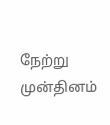நேற்று முன்தினம்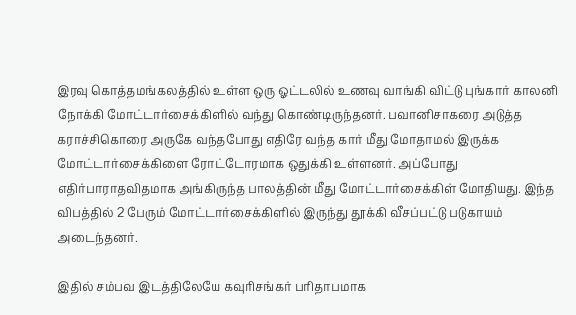இரவு கொத்தமங்கலத்தில் உள்ள ஒரு ஓட்டலில் உணவு வாங்கி விட்டு புங்கார் காலனி நோக்கி மோட்டார்சைக்கிளில் வந்து கொண்டிருந்தனர். பவானிசாகரை அடுத்த கராச்சிகொரை அருகே வந்தபோது எதிரே வந்த கார் மீது மோதாமல் இருக்க மோட்டார்சைக்கிளை ரோட்டோரமாக ஒதுக்கி உள்ளனர். அப்போது எதிர்பாராதவிதமாக அங்கிருந்த பாலத்தின் மீது மோட்டார்சைக்கிள் மோதியது. இந்த விபத்தில் 2 பேரும் மோட்டார்சைக்கிளில் இருந்து தூக்கி வீசப்பட்டு படுகாயம் அடைந்தனர்.

இதில் சம்பவ இடத்திலேயே கவுரிசங்கர் பரிதாபமாக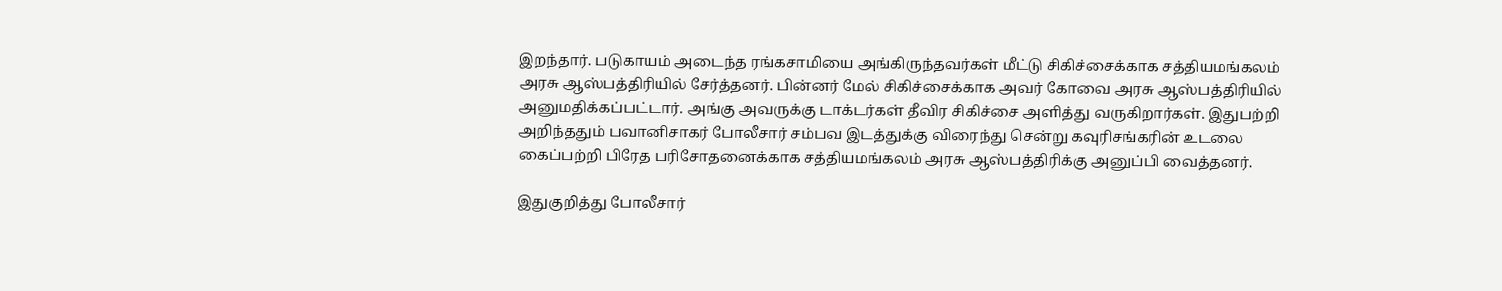இறந்தார். படுகாயம் அடைந்த ரங்கசாமியை அங்கிருந்தவர்கள் மீட்டு சிகிச்சைக்காக சத்தியமங்கலம் அரசு ஆஸ்பத்திரியில் சேர்த்தனர். பின்னர் மேல் சிகிச்சைக்காக அவர் கோவை அரசு ஆஸ்பத்திரியில் அனுமதிக்கப்பட்டார். அங்கு அவருக்கு டாக்டர்கள் தீவிர சிகிச்சை அளித்து வருகிறார்கள். இதுபற்றி அறிந்ததும் பவானிசாகர் போலீசார் சம்பவ இடத்துக்கு விரைந்து சென்று கவுரிசங்கரின் உடலை கைப்பற்றி பிரேத பரிசோதனைக்காக சத்தியமங்கலம் அரசு ஆஸ்பத்திரிக்கு அனுப்பி வைத்தனர்.

இதுகுறித்து போலீசார்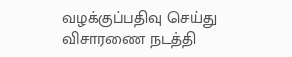வழக்குப்பதிவு செய்து விசாரணை நடத்தி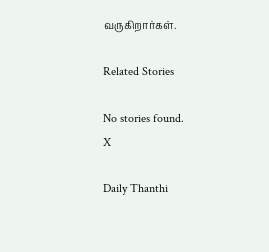வருகிறார்கள்.

Related Stories

No stories found.
X

Daily Thanthi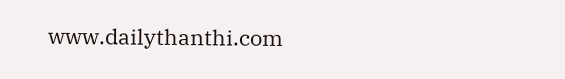www.dailythanthi.com